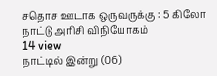சதொச ஊடாக ஒருவருக்கு : 5 கிலோ நாட்டு அரிசி விநியோகம்
14 view
நாட்டில் இன்று (06)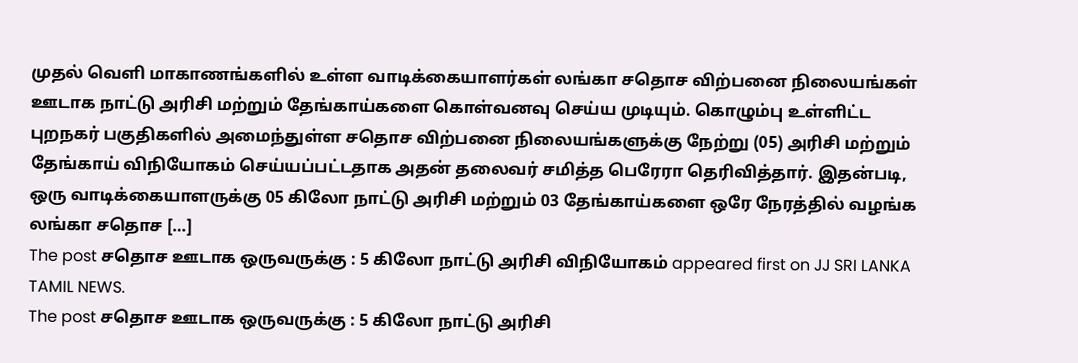முதல் வெளி மாகாணங்களில் உள்ள வாடிக்கையாளர்கள் லங்கா சதொச விற்பனை நிலையங்கள் ஊடாக நாட்டு அரிசி மற்றும் தேங்காய்களை கொள்வனவு செய்ய முடியும். கொழும்பு உள்ளிட்ட புறநகர் பகுதிகளில் அமைந்துள்ள சதொச விற்பனை நிலையங்களுக்கு நேற்று (05) அரிசி மற்றும் தேங்காய் விநியோகம் செய்யப்பட்டதாக அதன் தலைவர் சமித்த பெரேரா தெரிவித்தார். இதன்படி, ஒரு வாடிக்கையாளருக்கு 05 கிலோ நாட்டு அரிசி மற்றும் 03 தேங்காய்களை ஒரே நேரத்தில் வழங்க லங்கா சதொச […]
The post சதொச ஊடாக ஒருவருக்கு : 5 கிலோ நாட்டு அரிசி விநியோகம் appeared first on JJ SRI LANKA TAMIL NEWS.
The post சதொச ஊடாக ஒருவருக்கு : 5 கிலோ நாட்டு அரிசி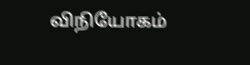விநியோகம்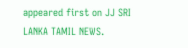appeared first on JJ SRI LANKA TAMIL NEWS.